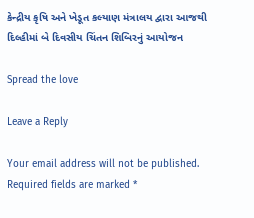કેન્દ્રીય કૃષિ અને ખેડૂત કલ્યાણ મંત્રાલય દ્વારા આજથી દિલ્હીમાં બે દિવસીય ચિંતન શિબિરનું આયોજન

Spread the love

Leave a Reply

Your email address will not be published. Required fields are marked *